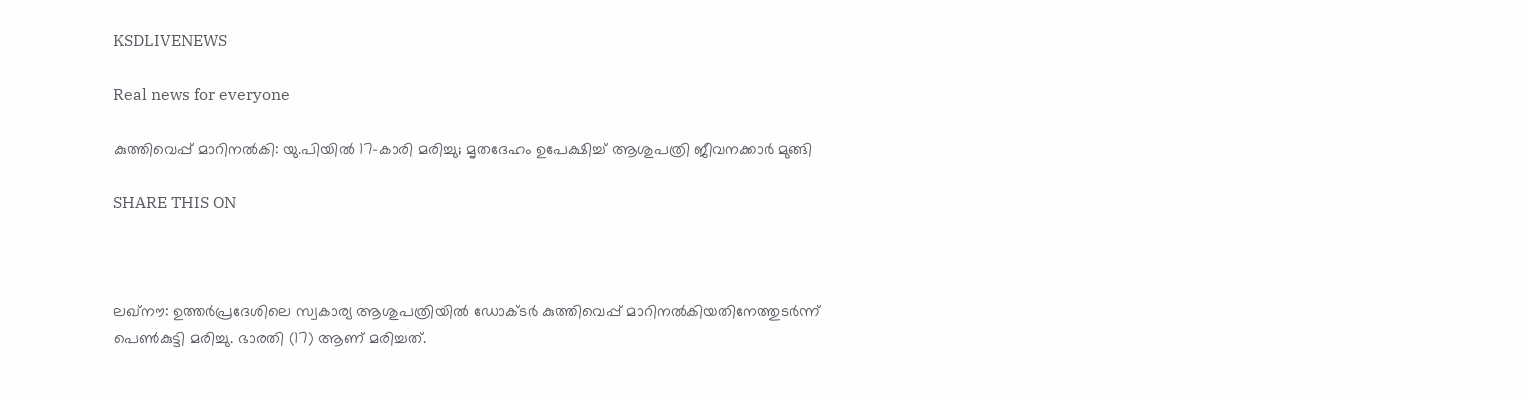KSDLIVENEWS

Real news for everyone

കുത്തിവെപ്പ് മാറിനല്‍കി: യു.പിയില്‍ 17-കാരി മരിച്ചു; മൃതദേഹം ഉപേക്ഷിച്ച് ആശുപത്രി ജീവനക്കാര്‍ മുങ്ങി

SHARE THIS ON



ലഖ്‌നൗ: ഉത്തര്‍പ്രദേശിലെ സ്വകാര്യ ആശുപത്രിയില്‍ ഡോക്ടര്‍ കുത്തിവെപ്പ് മാറിനല്‍കിയതിനേത്തുടർന്ന് പെണ്‍കുട്ടി മരിച്ചു. ഭാരതി (17) ആണ് മരിച്ചത്.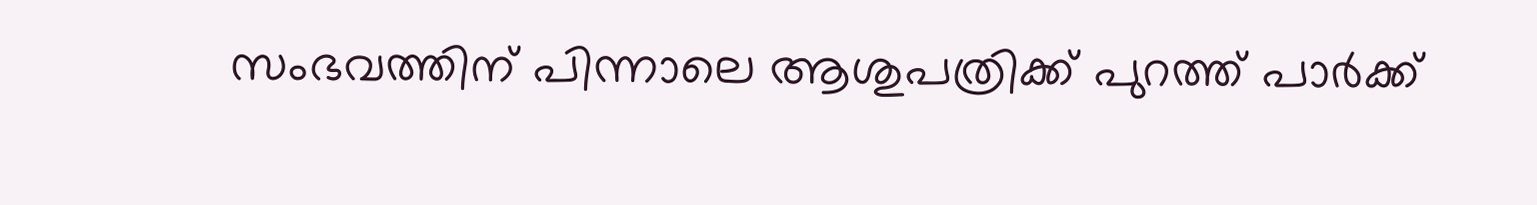സംഭവത്തിന് പിന്നാലെ ആശുപത്രിക്ക് പുറത്ത് പാര്‍ക്ക്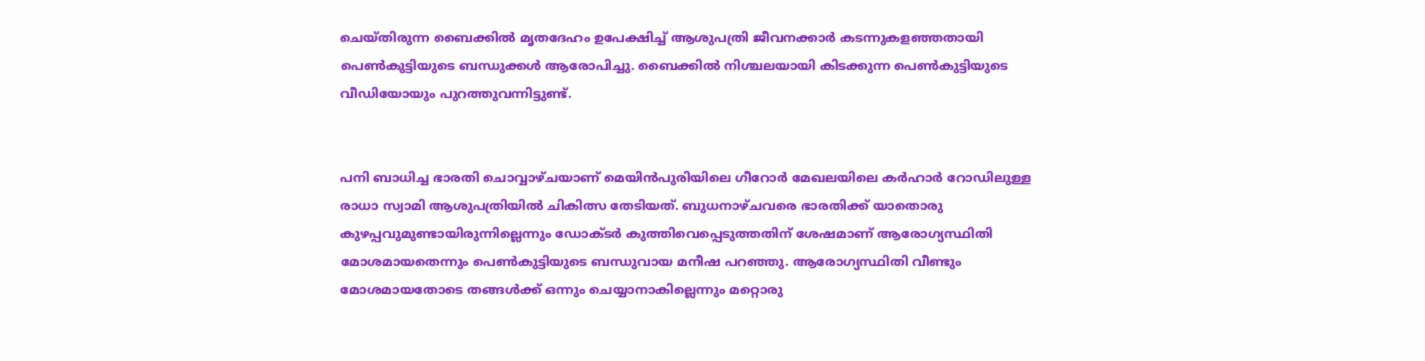ചെയ്തിരുന്ന ബൈക്കില്‍ മൃതദേഹം ഉപേക്ഷിച്ച് ആശുപത്രി ജീവനക്കാര്‍ കടന്നുകളഞ്ഞതായി പെണ്‍കുട്ടിയുടെ ബന്ധുക്കള്‍ ആരോപിച്ചു. ബൈക്കില്‍ നിശ്ചലയായി കിടക്കുന്ന പെണ്‍കുട്ടിയുടെ വീഡിയോയും പുറത്തുവന്നിട്ടുണ്ട്.


പനി ബാധിച്ച ഭാരതി ചൊവ്വാഴ്ചയാണ് മെയിന്‍പുരിയിലെ ഗീറോര്‍ മേഖലയിലെ കര്‍ഹാര്‍ റോഡിലുള്ള രാധാ സ്വാമി ആശുപത്രിയില്‍ ചികിത്സ തേടിയത്. ബുധനാഴ്ചവരെ ഭാരതിക്ക് യാതൊരു കുഴപ്പവുമുണ്ടായിരുന്നില്ലെന്നും ഡോക്ടര്‍ കുത്തിവെപ്പെടുത്തതിന് ശേഷമാണ് ആരോഗ്യസ്ഥിതി മോശമായതെന്നും പെണ്‍കുട്ടിയുടെ ബന്ധുവായ മനീഷ പറഞ്ഞു. ആരോഗ്യസ്ഥിതി വീണ്ടും മോശമായതോടെ തങ്ങള്‍ക്ക് ഒന്നും ചെയ്യാനാകില്ലെന്നും മറ്റൊരു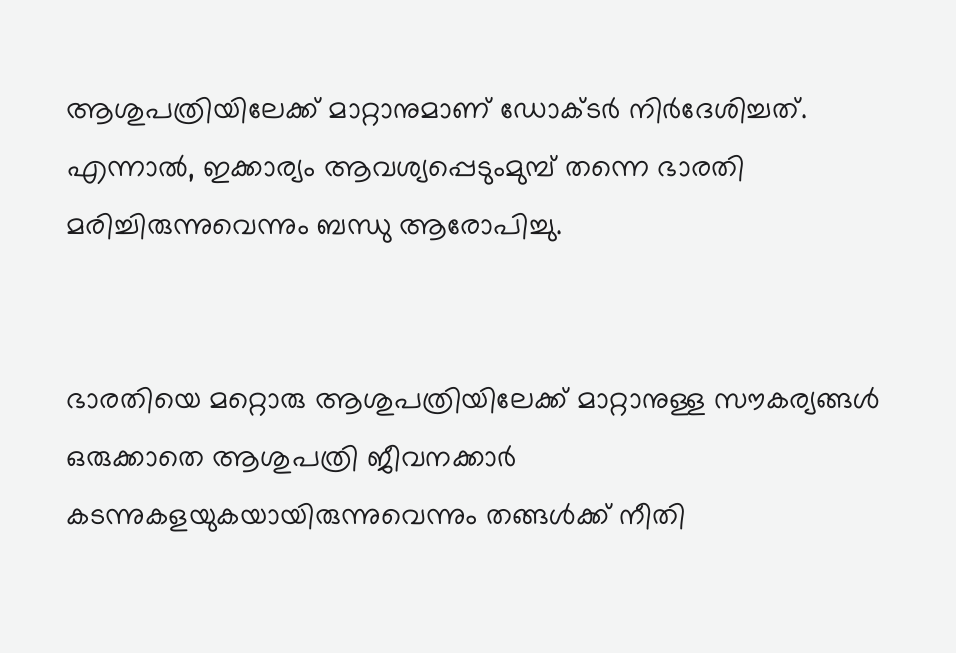ആശുപത്രിയിലേക്ക് മാറ്റാനുമാണ് ഡോക്ടര്‍ നിര്‍ദേശിച്ചത്. എന്നാല്‍, ഇക്കാര്യം ആവശ്യപ്പെടുംമുമ്പ് തന്നെ ഭാരതി മരിച്ചിരുന്നുവെന്നും ബന്ധു ആരോപിച്ചു.


ഭാരതിയെ മറ്റൊരു ആശുപത്രിയിലേക്ക് മാറ്റാനുള്ള സൗകര്യങ്ങള്‍ ഒരുക്കാതെ ആശുപത്രി ജീവനക്കാര്‍ കടന്നുകളയുകയായിരുന്നുവെന്നും തങ്ങള്‍ക്ക് നീതി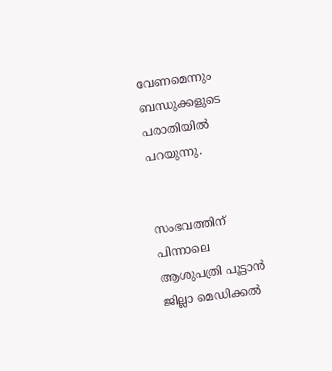വേണമെന്നും ബന്ധുക്കളുടെ പരാതിയില്‍ പറയുന്നു.


സംഭവത്തിന് പിന്നാലെ ആശുപത്രി പൂട്ടാന്‍ ജില്ലാ മെഡിക്കല്‍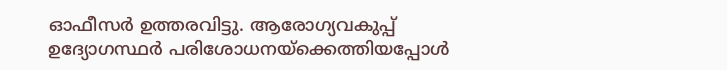ഓഫീസര്‍ ഉത്തരവിട്ടു. ആരോഗ്യവകുപ്പ് ഉദ്യോഗസ്ഥര്‍ പരിശോധനയ്‌ക്കെത്തിയപ്പോള്‍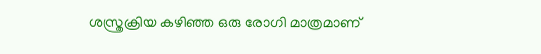ശസ്ത്രക്രിയ കഴിഞ്ഞ ഒരു രോഗി മാത്രമാണ്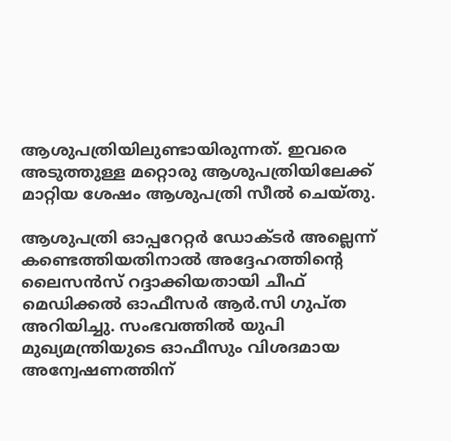ആശുപത്രിയിലുണ്ടായിരുന്നത്. ഇവരെ അടുത്തുള്ള മറ്റൊരു ആശുപത്രിയിലേക്ക് മാറ്റിയ ശേഷം ആശുപത്രി സീല്‍ ചെയ്തു.

ആശുപത്രി ഓപ്പറേറ്റര്‍ ഡോക്ടര്‍ അല്ലെന്ന് കണ്ടെത്തിയതിനാല്‍ അദ്ദേഹത്തിന്റെ ലൈസന്‍സ് റദ്ദാക്കിയതായി ചീഫ് മെഡിക്കല്‍ ഓഫീസര്‍ ആര്‍.സി ഗുപ്ത അറിയിച്ചു. സംഭവത്തില്‍ യുപി മുഖ്യമന്ത്രിയുടെ ഓഫീസും വിശദമായ അന്വേഷണത്തിന്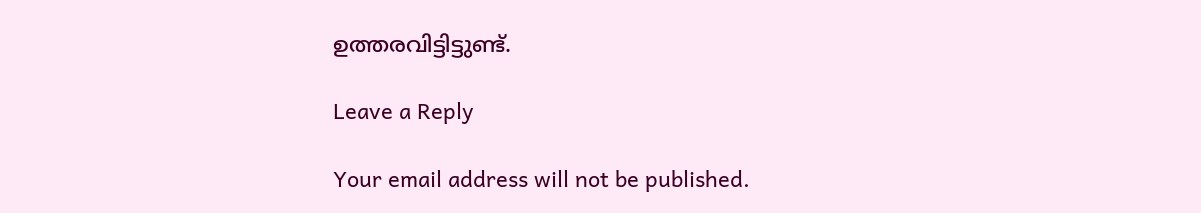ഉത്തരവിട്ടിട്ടുണ്ട്.

Leave a Reply

Your email address will not be published.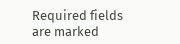Required fields are marked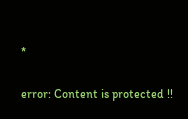*

error: Content is protected !!